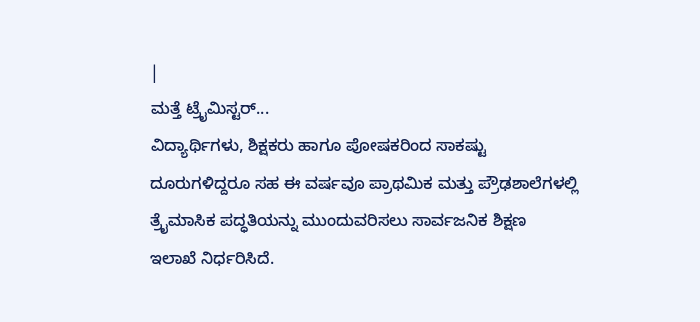|
ಮತ್ತೆ ಟ್ರೈಮಿಸ್ಟರ್...
ವಿದ್ಯಾರ್ಥಿಗಳು, ಶಿಕ್ಷಕರು ಹಾಗೂ ಪೋಷಕರಿಂದ ಸಾಕಷ್ಟು
ದೂರುಗಳಿದ್ದರೂ ಸಹ ಈ ವರ್ಷವೂ ಪ್ರಾಥಮಿಕ ಮತ್ತು ಪ್ರೌಢಶಾಲೆಗಳಲ್ಲಿ
ತ್ರೈಮಾಸಿಕ ಪದ್ಧತಿಯನ್ನು ಮುಂದುವರಿಸಲು ಸಾರ್ವಜನಿಕ ಶಿಕ್ಷಣ
ಇಲಾಖೆ ನಿರ್ಧರಿಸಿದೆ.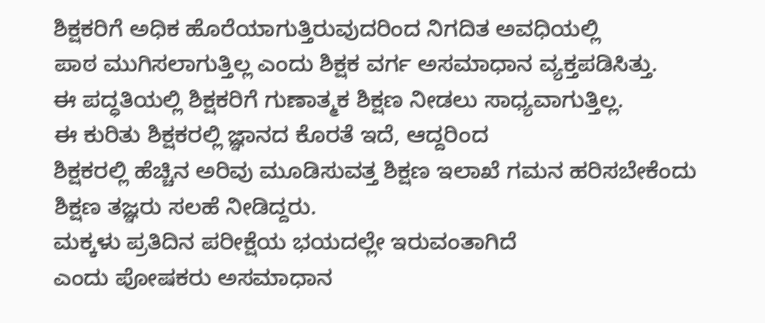ಶಿಕ್ಷಕರಿಗೆ ಅಧಿಕ ಹೊರೆಯಾಗುತ್ತಿರುವುದರಿಂದ ನಿಗದಿತ ಅವಧಿಯಲ್ಲಿ
ಪಾಠ ಮುಗಿಸಲಾಗುತ್ತಿಲ್ಲ ಎಂದು ಶಿಕ್ಷಕ ವರ್ಗ ಅಸಮಾಧಾನ ವ್ಯಕ್ತಪಡಿಸಿತ್ತು.
ಈ ಪದ್ಧತಿಯಲ್ಲಿ ಶಿಕ್ಷಕರಿಗೆ ಗುಣಾತ್ಮಕ ಶಿಕ್ಷಣ ನೀಡಲು ಸಾಧ್ಯವಾಗುತ್ತಿಲ್ಲ.
ಈ ಕುರಿತು ಶಿಕ್ಷಕರಲ್ಲಿ ಜ್ಞಾನದ ಕೊರತೆ ಇದೆ, ಆದ್ದರಿಂದ
ಶಿಕ್ಷಕರಲ್ಲಿ ಹೆಚ್ಚಿನ ಅರಿವು ಮೂಡಿಸುವತ್ತ ಶಿಕ್ಷಣ ಇಲಾಖೆ ಗಮನ ಹರಿಸಬೇಕೆಂದು
ಶಿಕ್ಷಣ ತಜ್ಞರು ಸಲಹೆ ನೀಡಿದ್ದರು.
ಮಕ್ಕಳು ಪ್ರತಿದಿನ ಪರೀಕ್ಷೆಯ ಭಯದಲ್ಲೇ ಇರುವಂತಾಗಿದೆ
ಎಂದು ಪೋಷಕರು ಅಸಮಾಧಾನ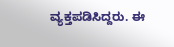ವ್ಯಕ್ತಪಡಿಸಿದ್ದರು. ಈ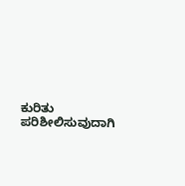ಕುರಿತು
ಪರಿಶೀಲಿಸುವುದಾಗಿ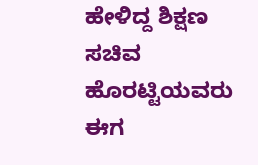ಹೇಳಿದ್ದ ಶಿಕ್ಷಣ ಸಚಿವ ಹೊರಟ್ಟಿಯವರು ಈಗ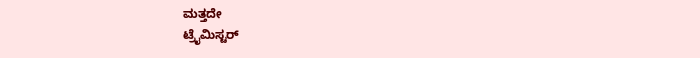ಮತ್ತದೇ
ಟ್ರೈಮಿಸ್ಟರ್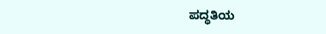ಪದ್ಧತಿಯ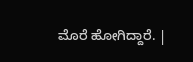ಮೊರೆ ಹೋಗಿದ್ದಾರೆ. |